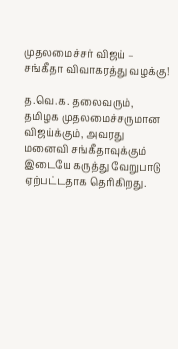முதலமைச்சர் விஜய் – சங்கீதா விவாகரத்து வழக்கு!

த.வெ.க. தலைவரும், தமிழக முதலமைச்சருமான விஜய்க்கும், அவரது மனைவி சங்கீதாவுக்கும் இடையே கருத்து வேறுபாடு ஏற்பட்டதாக தெரிகிறது.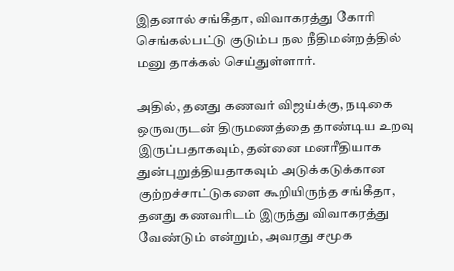இதனால் சங்கீதா, விவாகரத்து கோரி செங்கல்பட்டு குடும்ப நல நீதிமன்றத்தில் மனு தாக்கல் செய்துள்ளார்.

அதில், தனது கணவர் விஜய்க்கு, நடிகை ஒருவருடன் திருமணத்தை தாண்டிய உறவு இருப்பதாகவும், தன்னை மனரீதியாக துன்புறுத்தியதாகவும் அடுக்கடுக்கான குற்றச்சாட்டுகளை கூறியிருந்த சங்கீதா, தனது கணவரிடம் இருந்து விவாகரத்து வேண்டும் என்றும், அவரது சமூக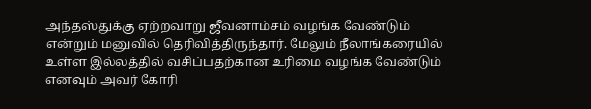அந்தஸ்துக்கு ஏற்றவாறு ஜீவனாம்சம் வழங்க வேண்டும் என்றும் மனுவில் தெரிவித்திருந்தார். மேலும் நீலாங்கரையில் உள்ள இல்லத்தில் வசிப்பதற்கான உரிமை வழங்க வேண்டும் எனவும் அவர் கோரி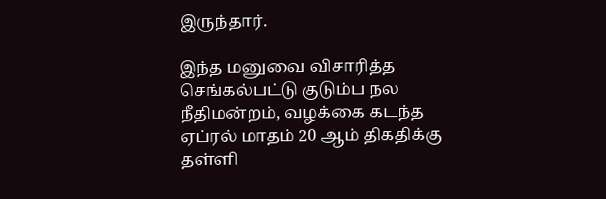இருந்தார்.

இந்த மனுவை விசாரித்த செங்கல்பட்டு குடும்ப நல நீதிமன்றம், வழக்கை கடந்த ஏப்ரல் மாதம் 20 ஆம் திகதிக்கு தள்ளி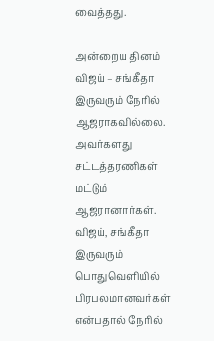வைத்தது.

அன்றைய தினம் விஜய் – சங்கீதா இருவரும் நேரில் ஆஜராகவில்லை. அவர்களது சட்டத்தரணிகள் மட்டும் ஆஜரானார்கள். விஜய், சங்கீதா இருவரும் பொதுவெளியில் பிரபலமானவர்கள் என்பதால் நேரில்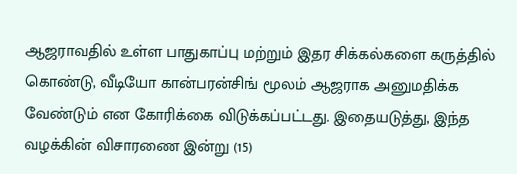ஆஜராவதில் உள்ள பாதுகாப்பு மற்றும் இதர சிக்கல்களை கருத்தில் கொண்டு, வீடியோ கான்பரன்சிங் மூலம் ஆஜராக அனுமதிக்க வேண்டும் என கோரிக்கை விடுக்கப்பட்டது. இதையடுத்து, இந்த வழக்கின் விசாரணை இன்று (15)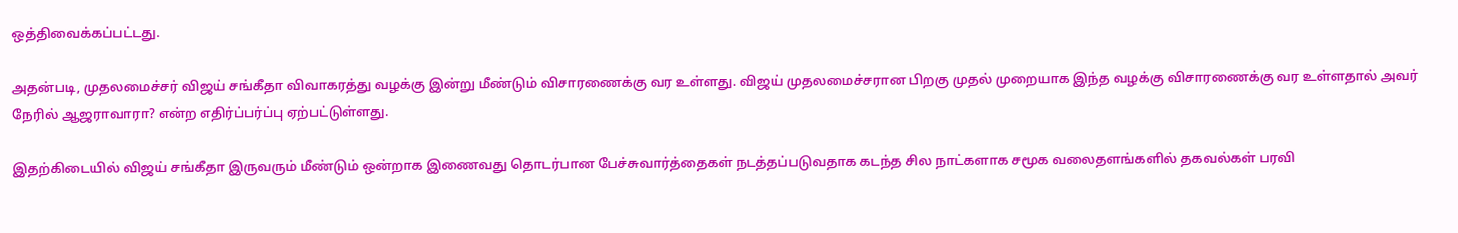ஒத்திவைக்கப்பட்டது.

அதன்படி, முதலமைச்சர் விஜய் சங்கீதா விவாகரத்து வழக்கு இன்று மீண்டும் விசாரணைக்கு வர உள்ளது. விஜய் முதலமைச்சரான பிறகு முதல் முறையாக இந்த வழக்கு விசாரணைக்கு வர உள்ளதால் அவர் நேரில் ஆஜராவாரா? என்ற எதிர்ப்பர்ப்பு ஏற்பட்டுள்ளது.

இதற்கிடையில் விஜய் சங்கீதா இருவரும் மீண்டும் ஒன்றாக இணைவது தொடர்பான பேச்சுவார்த்தைகள் நடத்தப்படுவதாக கடந்த சில நாட்களாக சமூக வலைதளங்களில் தகவல்கள் பரவி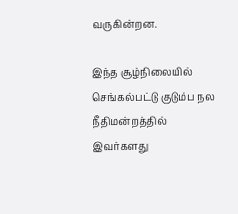வருகின்றன.

இந்த சூழ்நிலையில் செங்கல்பட்டு குடும்ப நல நீதிமன்றத்தில் இவர்களது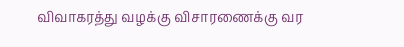விவாகரத்து வழக்கு விசாரணைக்கு வர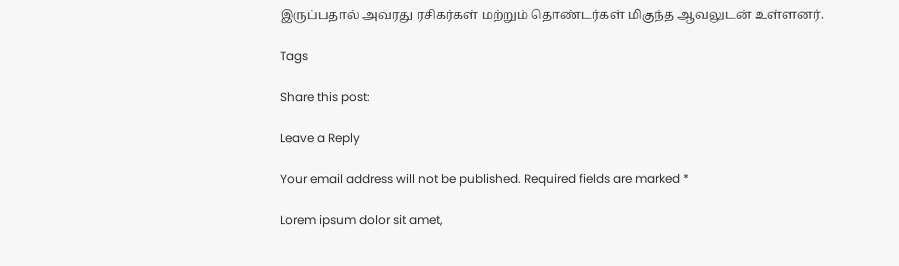இருப்பதால் அவரது ரசிகர்கள் மற்றும் தொண்டர்கள் மிகுந்த ஆவலுடன் உள்ளனர்.

Tags

Share this post:

Leave a Reply

Your email address will not be published. Required fields are marked *

Lorem ipsum dolor sit amet,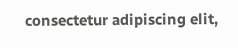consectetur adipiscing elit,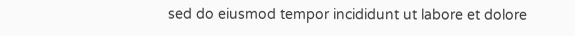sed do eiusmod tempor incididunt ut labore et dolore